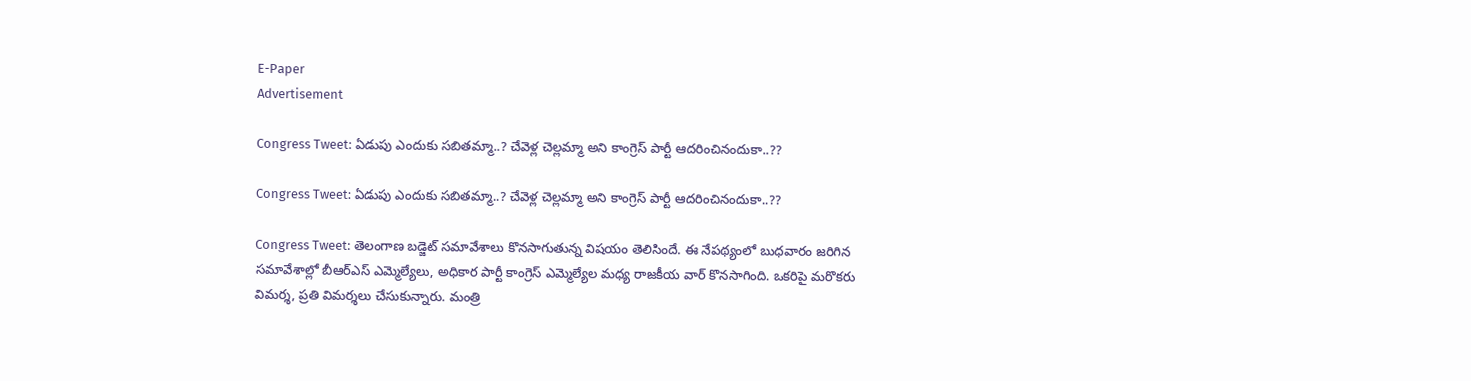E-Paper
Advertisement

Congress Tweet: ఏడుపు ఎందుకు సబితమ్మా..? చేవెళ్ల చెల్లమ్మా అని కాంగ్రెస్ పార్టీ ఆదరించినందుకా..??

Congress Tweet: ఏడుపు ఎందుకు సబితమ్మా..? చేవెళ్ల చెల్లమ్మా అని కాంగ్రెస్ పార్టీ ఆదరించినందుకా..??

Congress Tweet: తెలంగాణ బడ్జెట్ సమావేశాలు కొనసాగుతున్న విషయం తెలిసిందే. ఈ నేపథ్యంలో బుధవారం జరిగిన సమావేశాల్లో బీఆర్ఎస్ ఎమ్మెల్యేలు, అధికార పార్టీ కాంగ్రెస్ ఎమ్మెల్యేల మధ్య రాజకీయ వార్ కొనసాగింది. ఒకరిపై మరొకరు విమర్శ, ప్రతి విమర్శలు చేసుకున్నారు. మంత్రి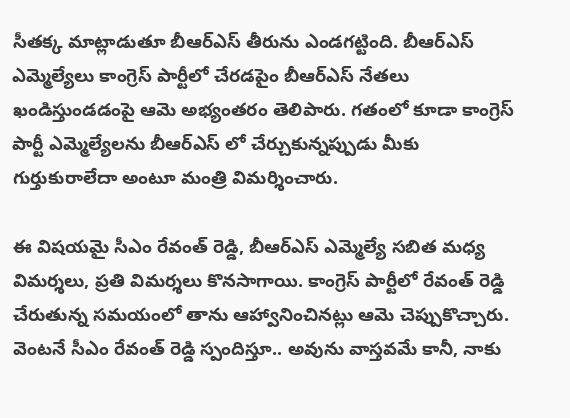సీతక్క మాట్లాడుతూ బీఆర్ఎస్ తీరును ఎండగట్టింది. బీఆర్ఎస్ ఎమ్మెల్యేలు కాంగ్రెస్ పార్టీలో చేరడపైం బీఆర్ఎస్ నేతలు ఖండిస్తుండడంపై ఆమె అభ్యంతరం తెలిపారు. గతంలో కూడా కాంగ్రెస్ పార్టీ ఎమ్మెల్యేలను బీఆర్ఎస్ లో చేర్చుకున్నప్పుడు మీకు గుర్తుకురాలేదా అంటూ మంత్రి విమర్శించారు.

ఈ విషయమై సీఎం రేవంత్ రెడ్డి, బీఆర్ఎస్ ఎమ్మెల్యే సబిత మధ్య విమర్శలు, ప్రతి విమర్శలు కొనసాగాయి. కాంగ్రెస్ పార్టీలో రేవంత్ రెడ్డి చేరుతున్న సమయంలో తాను ఆహ్వానించినట్లు ఆమె చెప్పుకొచ్చారు. వెంటనే సీఎం రేవంత్ రెడ్డి స్పందిస్తూ.. అవును వాస్తవమే కానీ, నాకు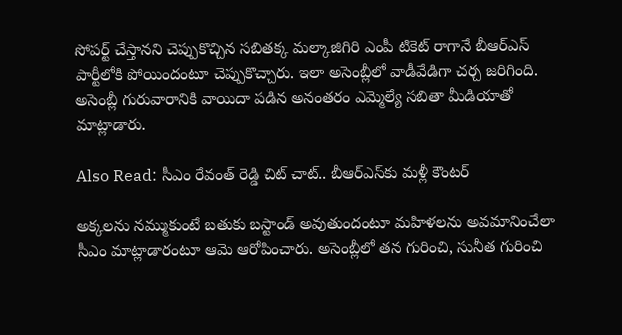సోపర్ట్ చేస్తానని చెప్పుకొచ్చిన సబితక్క మల్కాజిగిరి ఎంపీ టికెట్ రాగానే బీఆర్ఎస్ పార్టీలోకి పోయిందంటూ చెప్పుకొచ్చారు. ఇలా అసెంబ్లీలో వాడీవేడిగా చర్చ జరిగింది. అసెంబ్లీ గురువారానికి వాయిదా పడిన అనంతరం ఎమ్మెల్యే సబితా మీడియాతో మాట్లాడారు.

Also Read: సీఎం రేవంత్ రెడ్డి చిట్ చాట్.. బీఆర్ఎస్‌‌కు మళ్లీ కౌంటర్

అక్కలను నమ్ముకుంటే బతుకు బస్టాండ్ అవుతుందంటూ మహిళలను అవమానించేలా సీఎం మాట్లాడారంటూ ఆమె ఆరోపించారు. అసెంబ్లీలో తన గురించి, సునీత గురించి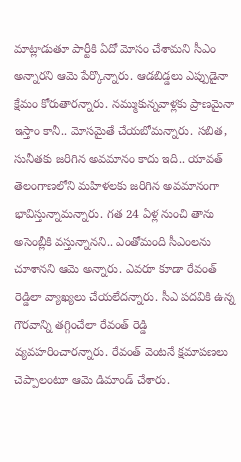మాట్లాడుతూ పార్టీకి ఏదో మోసం చేశామని సీఎం అన్నారని ఆమె పేర్కొన్నారు. ఆడబిడ్డలు ఎప్పుడైనా క్షేమం కోరుతారన్నారు. నమ్ముకున్నవాళ్లకు ప్రాణమైనా ఇస్తాం కానీ.. మోసమైతే చేయబోమన్నారు. సబిత, సునీతకు జరిగిన అవమానం కాదు ఇది.. యావత్ తెలంగాణలోని మహిళలకు జరిగిన అవమానంగా భావిస్తున్నామన్నారు. గత 24 ఏళ్ల నుంచి తాను అసెంబ్లీకి వస్తున్నానని.. ఎంతోమంది సీఎంలను చూశానని ఆమె అన్నారు. ఎవరూ కూడా రేవంత్ రెడ్డిలా వ్యాఖ్యలు చేయలేదన్నారు. సీఎ పదవికి ఉన్న గౌరవాన్ని తగ్గించేలా రేవంత్ రెడ్డి వ్యవహరించారన్నారు. రేవంత్ వెంటనే క్షమాపణలు చెప్పాలంటూ ఆమె డిమాండ్ చేశారు.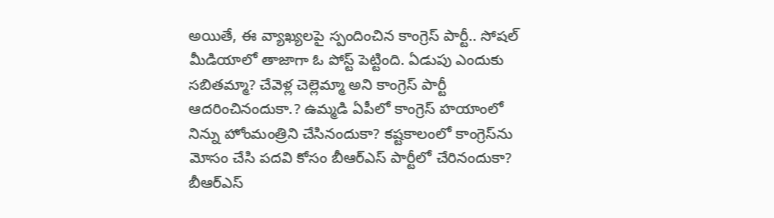అయితే, ఈ వ్యాఖ్యలపై స్పందించిన కాంగ్రెస్ పార్టీ.. సోషల్ మీడియాలో తాజాగా ఓ పోస్ట్ పెట్టింది. ఏడుపు ఎందుకు సబితమ్మా? చేవెళ్ల చెల్లెమ్మా అని కాంగ్రెస్ పార్టీ ఆదరించినందుకా.? ఉమ్మడి ఏపీలో కాంగ్రెస్ హయాంలో నిన్ను హోంమంత్రిని చేసినందుకా? కష్టకాలంలో కాంగ్రెస్‌ను మోసం చేసి పదవి కోసం బీఆర్ఎస్ పార్టీలో చేరినందుకా? బీఆర్ఎస్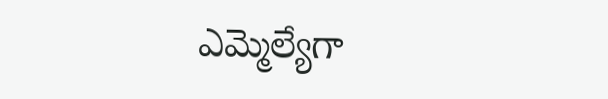ఎమ్మెల్యేగా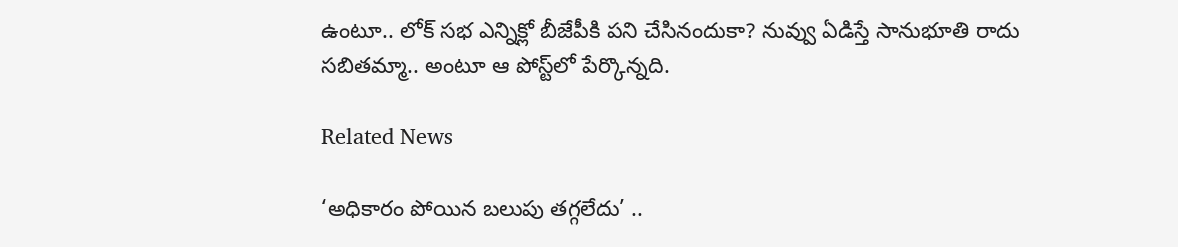ఉంటూ.. లోక్ సభ ఎన్నిక్లో బీజేపీకి పని చేసినందుకా? నువ్వు ఏడిస్తే సానుభూతి రాదు సబితమ్మా.. అంటూ ఆ పోస్ట్‌లో పేర్కొన్నది.

Related News

‘అధికారం పోయిన బలుపు తగ్గలేదు’ ..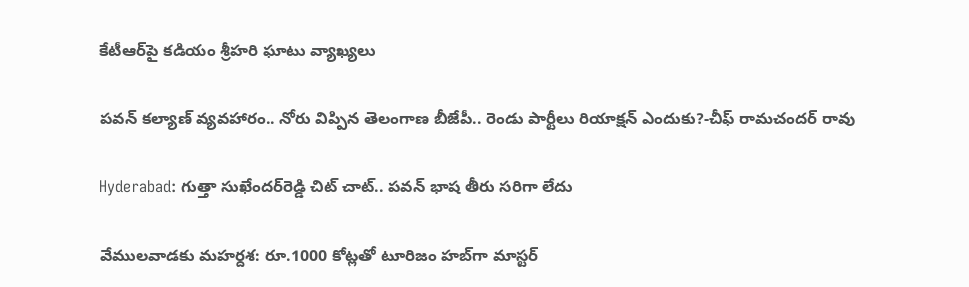కేటీఆర్‌పై కడియం శ్రీహరి ఘాటు వ్యాఖ్యలు

పవన్ కల్యాణ్ వ్యవహారం.. నోరు విప్పిన తెలంగాణ బీజేపీ.. రెండు పార్టీలు రియాక్షన్ ఎందుకు?-చీఫ్ రామచందర్ రావు

Hyderabad: గుత్తా సుఖేందర్‌రెడ్డి చిట్ చాట్.. పవన్ భాష తీరు సరిగా లేదు

వేములవాడకు మహర్దశ: రూ.1000 కోట్లతో టూరిజం హబ్‌గా మాస్టర్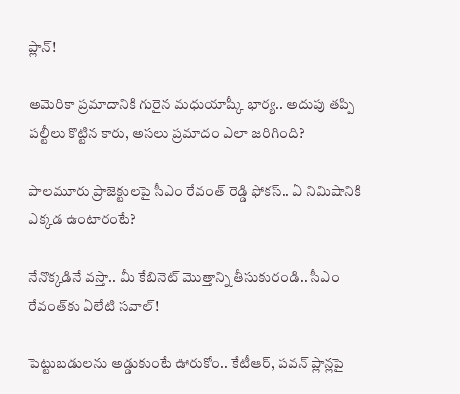ప్లాన్!

అమెరికా ప్రమాదానికి గురైన మధుయాష్కీ భార్య.. అదుపు తప్పి పల్టీలు కొట్టిన కారు, అసలు ప్రమాదం ఎలా జరిగింది?

పాలమూరు ప్రాజెక్టులపై సీఎం రేవంత్ రెడ్డి ఫోకస్.. ఏ నిమిషానికి ఎక్కడ ఉంటారంటే?

నేనొక్కడినే వస్తా.. మీ కేబినెట్ మొత్తాన్ని తీసుకురండి.. సీఎం రేవంత్‌కు ఏలేటి సవాల్!

పెట్టుబడులను అడ్డుకుంటే ఊరుకోం.. కేటీఆర్, పవన్ ప్లాన్లపై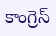కాంగ్రెస్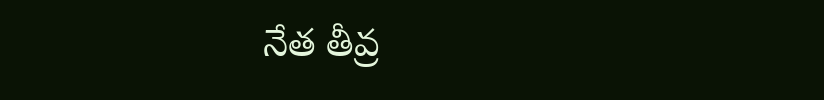నేత తీవ్ర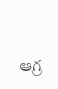ఆగ్ర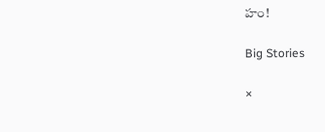హం!

Big Stories

×